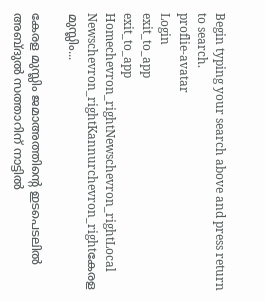Begin typing your search above and press return to search.
proflie-avatar
Login
exit_to_app
exit_to_app
Homechevron_rightNewschevron_rightLocal Newschevron_rightKannurchevron_rightകേരള മുസ്ലിം...

കേരള മുസ്ലിം ജമാഅത്തിന്റെ ഇടപെടലിൽ അബ്ദുൽ സത്താറിന് നാട്ടിൽ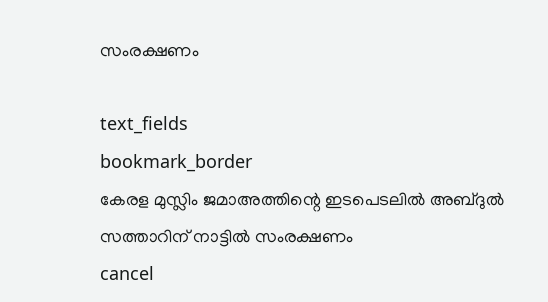സംരക്ഷണം

text_fields
bookmark_border
കേരള മുസ്ലിം ജമാഅത്തിന്റെ ഇടപെടലിൽ അബ്ദുൽ സത്താറിന് നാട്ടിൽ സംരക്ഷണം
cancel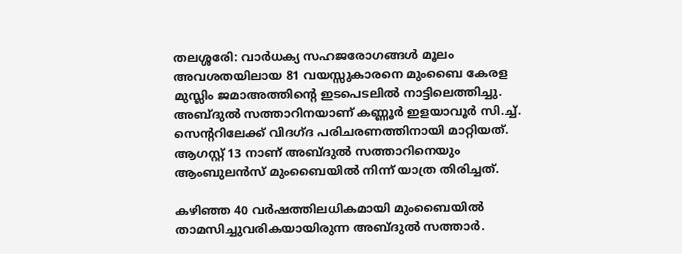തലശ്ശരേി: വാർധക്യ സഹജരോഗങ്ങൾ മൂലം അവശതയിലായ 81 വയസ്സുകാരനെ മുംബൈ കേരള മുസ്ലിം ജമാഅത്തിന്‍റെ ഇടപെടലിൽ നാട്ടിലെത്തിച്ചു. അബ്ദുൽ സത്താറിനയാണ് കണ്ണൂർ ഇളയാവൂർ സി.ച്ച്. സെന്ററിലേക്ക് വിദഗ്ദ പരിചരണത്തിനായി മാറ്റിയത്. ആഗസ്റ്റ് 13 നാണ് അബ്ദുൽ സത്താറിനെയും ആംബുലന്‍സ് മുംബൈയിൽ നിന്ന് യാത്ര തിരിച്ചത്.

കഴിഞ്ഞ 40 വർഷത്തിലധികമായി മുംബൈയിൽ താമസിച്ചുവരികയായിരുന്ന അബ്ദുൽ സത്താർ.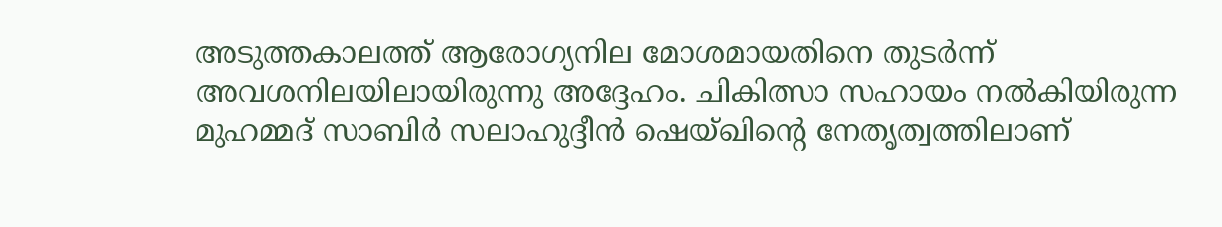അടുത്തകാലത്ത് ആരോഗ്യനില മോശമായതിനെ തുടർന്ന് അവശനിലയിലായിരുന്നു അദ്ദേഹം. ചികിത്സാ സഹായം നൽകിയിരുന്ന മുഹമ്മദ് സാബിർ സലാഹുദ്ദീൻ ഷെയ്ഖിന്‍റെ നേതൃത്വത്തിലാണ്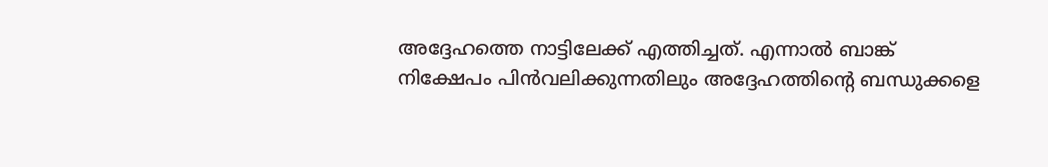അദ്ദേഹത്തെ നാട്ടിലേക്ക് എത്തിച്ചത്. എന്നാൽ ബാങ്ക് നിക്ഷേപം പിൻവലിക്കുന്നതിലും അദ്ദേഹത്തിന്‍റെ ബന്ധുക്കളെ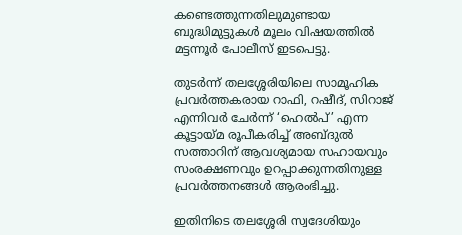കണ്ടെത്തുന്നതിലുമുണ്ടായ ബുദ്ധിമുട്ടുകൾ മൂലം വിഷയത്തിൽ മട്ടന്നൂർ പോലീസ് ഇടപെട്ടു.

തുടർന്ന് തലശ്ശേരിയിലെ സാമൂഹിക പ്രവർത്തകരായ റാഫി, റഷീദ്, സിറാജ് എന്നിവർ ചേർന്ന് ‘ഹെൽപ്’ എന്ന കൂട്ടായ്മ രൂപീകരിച്ച് അബ്ദുൽ സത്താറിന് ആവശ്യമായ സഹായവും സംരക്ഷണവും ഉറപ്പാക്കുന്നതിനുള്ള പ്രവർത്തനങ്ങൾ ആരംഭിച്ചു.

ഇതിനിടെ തലശ്ശേരി സ്വദേശിയും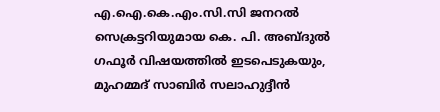എ.ഐ.കെ.എം.സി.സി ജനറൽ സെക്രട്ടറിയുമായ കെ. പി. അബ്ദുൽ ഗഫൂർ വിഷയത്തിൽ ഇടപെടുകയും, മുഹമ്മദ് സാബിർ സലാഹുദ്ദീൻ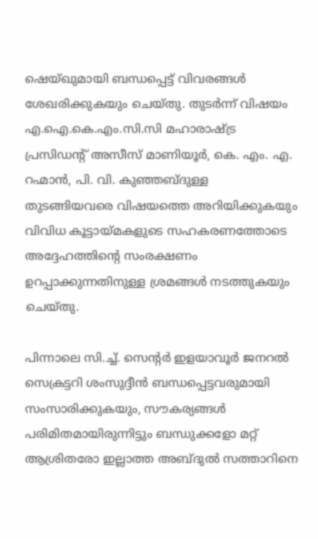ഷെയ്ഖുമായി ബന്ധപ്പെട്ട് വിവരങ്ങൾ ശേഖരിക്കുകയും ചെയ്തു. തുടർന്ന് വിഷയം എ.ഐ.കെ.എം.സി.സി മഹാരാഷ്ട്ര പ്രസിഡന്റ് അസീസ് മാണിയൂർ, കെ. എം. എ. റഹ്മാൻ, പി. വി. കുഞ്ഞബ്ദുള്ള തുടങ്ങിയവരെ വിഷയത്തെ അറിയിക്കുകയും വിവിധ കൂട്ടായ്മകളുടെ സഹകരണത്തോടെ അദ്ദേഹത്തിന്‍റെ സംരക്ഷണം ഉറപ്പാക്കുന്നതിനുള്ള ശ്രമങ്ങൾ നടത്തുകയും ചെയ്തു.

പിന്നാലെ സി.ച്ച്. സെന്റർ ഇളയാവൂർ ജനറൽ സെക്രട്ടറി ശംസുദ്ദീൻ ബന്ധപ്പെട്ടവരുമായി സംസാരിക്കുകയും, സൗകര്യങ്ങൾ പരിമിതമായിരുന്നിട്ടും ബന്ധുക്കളോ മറ്റ് ആശ്രിതരോ ഇല്ലാത്ത അബ്ദുൽ സത്താറിനെ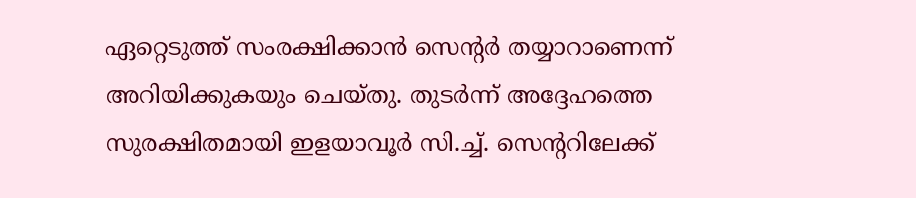ഏറ്റെടുത്ത് സംരക്ഷിക്കാൻ സെന്റർ തയ്യാറാണെന്ന് അറിയിക്കുകയും ചെയ്തു. തുടർന്ന് അദ്ദേഹത്തെ സുരക്ഷിതമായി ഇളയാവൂർ സി.ച്ച്. സെന്ററിലേക്ക്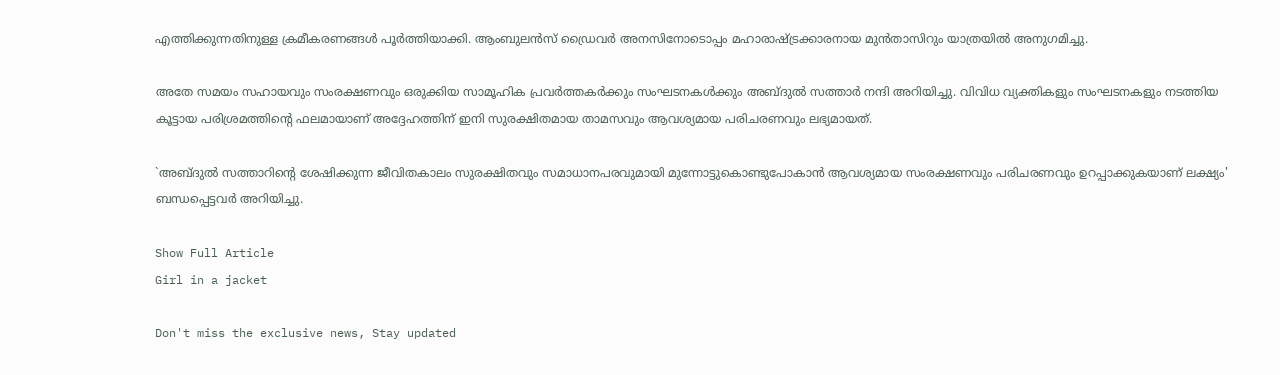എത്തിക്കുന്നതിനുള്ള ക്രമീകരണങ്ങൾ പൂർത്തിയാക്കി. ആംബുലൻസ് ഡ്രൈവർ അനസിനോടൊപ്പം മഹാരാഷ്ട്രക്കാരനായ മുൻതാസിറും യാത്രയിൽ അനുഗമിച്ചു.

അതേ സമയം സഹായവും സംരക്ഷണവും ഒരുക്കിയ സാമൂഹിക പ്രവർത്തകർക്കും സംഘടനകൾക്കും അബ്ദുൽ സത്താർ നന്ദി അറിയിച്ചു. വിവിധ വ്യക്തികളും സംഘടനകളും നടത്തിയ കൂട്ടായ പരിശ്രമത്തിന്റെ ഫലമായാണ് അദ്ദേഹത്തിന് ഇനി സുരക്ഷിതമായ താമസവും ആവശ്യമായ പരിചരണവും ലഭ്യമായത്.

`അബ്ദുൽ സത്താറിന്റെ ശേഷിക്കുന്ന ജീവിതകാലം സുരക്ഷിതവും സമാധാനപരവുമായി മുന്നോട്ടുകൊണ്ടുപോകാൻ ആവശ്യമായ സംരക്ഷണവും പരിചരണവും ഉറപ്പാക്കുകയാണ് ലക്ഷ്യം' ബന്ധപ്പെട്ടവർ അറിയിച്ചു.

Show Full Article
Girl in a jacket

Don't miss the exclusive news, Stay updated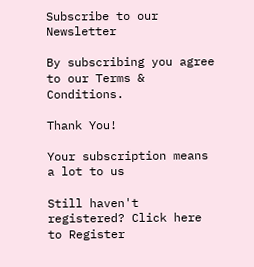Subscribe to our Newsletter

By subscribing you agree to our Terms & Conditions.

Thank You!

Your subscription means a lot to us

Still haven't registered? Click here to Register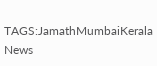TAGS:JamathMumbaiKerala
News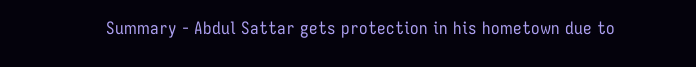Summary - Abdul Sattar gets protection in his hometown due to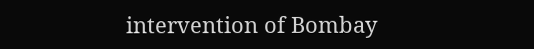intervention of Bombay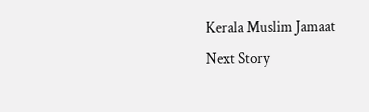Kerala Muslim Jamaat
Next Story